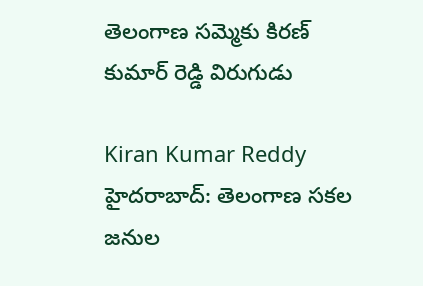తెలంగాణ సమ్మెకు కిరణ్ కుమార్ రెడ్డి విరుగుడు

Kiran Kumar Reddy
హైదరాబాద్: తెలంగాణ సకల జనుల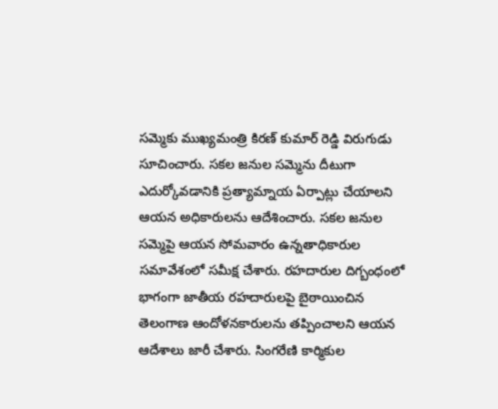సమ్మెకు ముఖ్యమంత్రి కిరణ్ కుమార్ రెడ్డి విరుగుడు సూచించారు. సకల జనుల సమ్మెను దీటుగా ఎదుర్కోవడానికి ప్రత్యామ్నాయ ఏర్పాట్లు చేయాలని ఆయన అధికారులను ఆదేశించారు. సకల జనుల సమ్మెపై ఆయన సోమవారం ఉన్నతాధికారుల సమావేశంలో సమీక్ష చేశారు. రహదారుల దిగ్బంధంలో భాగంగా జాతీయ రహదారులపై బైఠాయించిన తెలంగాణ ఆందోళనకారులను తప్పించాలని ఆయన ఆదేశాలు జారీ చేశారు. సింగరేణి కార్మికుల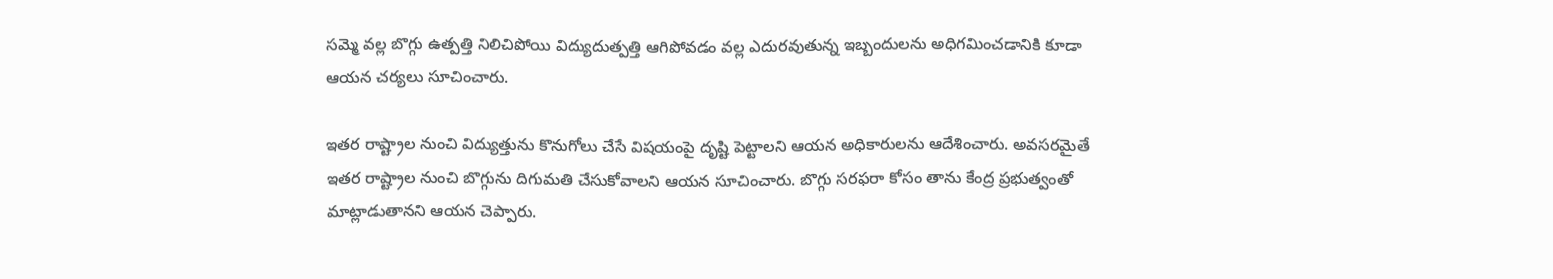సమ్మె వల్ల బొగ్గు ఉత్పత్తి నిలిచిపోయి విద్యుదుత్పత్తి ఆగిపోవడం వల్ల ఎదురవుతున్న ఇబ్బందులను అధిగమించడానికి కూడా ఆయన చర్యలు సూచించారు.

ఇతర రాష్ట్రాల నుంచి విద్యుత్తును కొనుగోలు చేసే విషయంపై దృష్టి పెట్టాలని ఆయన అధికారులను ఆదేశించారు. అవసరమైతే ఇతర రాష్ట్రాల నుంచి బొగ్గును దిగుమతి చేసుకోవాలని ఆయన సూచించారు. బొగ్గు సరఫరా కోసం తాను కేంద్ర ప్రభుత్వంతో మాట్లాడుతానని ఆయన చెప్పారు.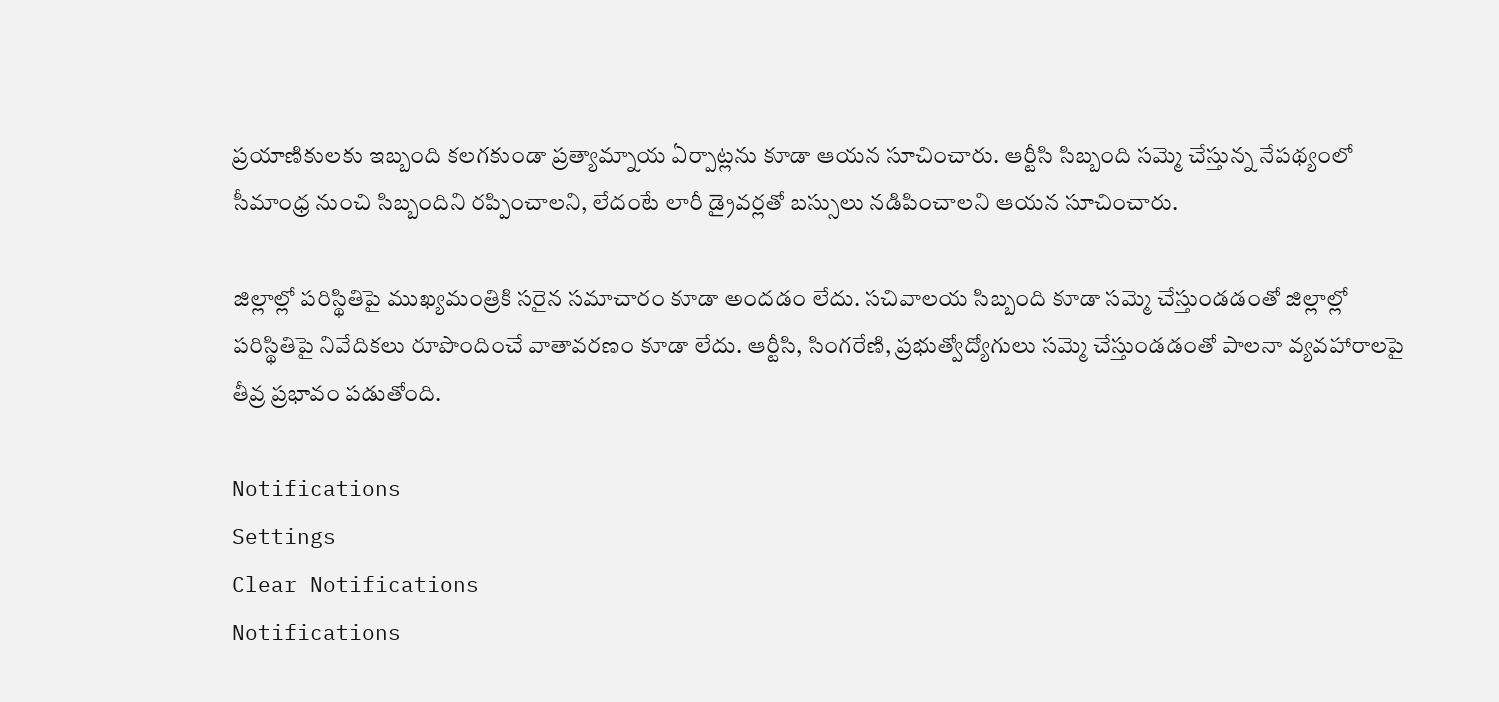ప్రయాణికులకు ఇబ్బంది కలగకుండా ప్రత్యామ్నాయ ఏర్పాట్లను కూడా ఆయన సూచించారు. ఆర్టీసి సిబ్బంది సమ్మె చేస్తున్న నేపథ్యంలో సీమాంధ్ర నుంచి సిబ్బందిని రప్పించాలని, లేదంటే లారీ డ్రైవర్లతో బస్సులు నడిపించాలని ఆయన సూచించారు.

జిల్లాల్లో పరిస్థితిపై ముఖ్యమంత్రికి సరైన సమాచారం కూడా అందడం లేదు. సచివాలయ సిబ్బంది కూడా సమ్మె చేస్తుండడంతో జిల్లాల్లో పరిస్థితిపై నివేదికలు రూపొందించే వాతావరణం కూడా లేదు. ఆర్టీసి, సింగరేణి, ప్రభుత్వోద్యోగులు సమ్మె చేస్తుండడంతో పాలనా వ్యవహారాలపై తీవ్ర ప్రభావం పడుతోంది.

Notifications
Settings
Clear Notifications
Notifications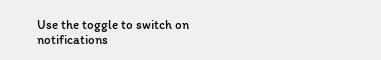Use the toggle to switch on notifications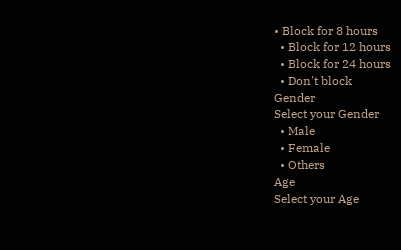• Block for 8 hours
  • Block for 12 hours
  • Block for 24 hours
  • Don't block
Gender
Select your Gender
  • Male
  • Female
  • Others
Age
Select your Age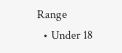Range
  • Under 18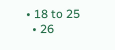• 18 to 25
  • 26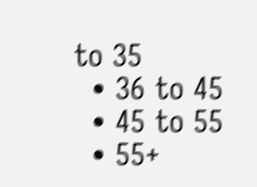to 35
  • 36 to 45
  • 45 to 55
  • 55+